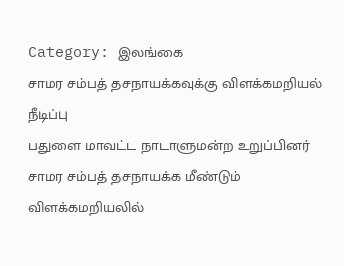Category: இலங்கை
சாமர சம்பத் தசநாயக்கவுக்கு விளக்கமறியல் நீடிப்பு
பதுளை மாவட்ட நாடாளுமன்ற உறுப்பினர் சாமர சம்பத் தசநாயக்க மீண்டும் விளக்கமறியலில்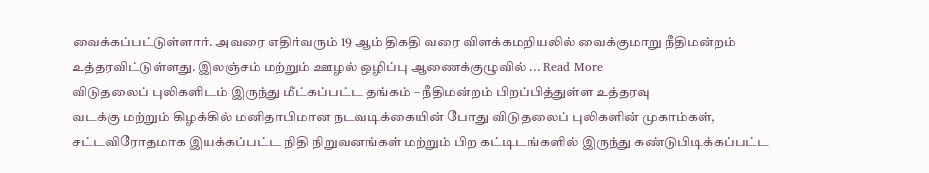வைக்கப்பட்டுள்ளார். அவரை எதிர்வரும் 19 ஆம் திகதி வரை விளக்கமறியலில் வைக்குமாறு நீதிமன்றம் உத்தரவிட்டுள்ளது. இலஞ்சம் மற்றும் ஊழல் ஒழிப்பு ஆணைக்குழுவில் ... Read More
விடுதலைப் புலிகளிடம் இருந்து மீட்கப்பட்ட தங்கம் – நீதிமன்றம் பிறப்பித்துள்ள உத்தரவு
வடக்கு மற்றும் கிழக்கில் மனிதாபிமான நடவடிக்கையின் போது விடுதலைப் புலிகளின் முகாம்கள், சட்டவிரோதமாக இயக்கப்பட்ட நிதி நிறுவனங்கள் மற்றும் பிற கட்டிடங்களில் இருந்து கண்டுபிடிக்கப்பட்ட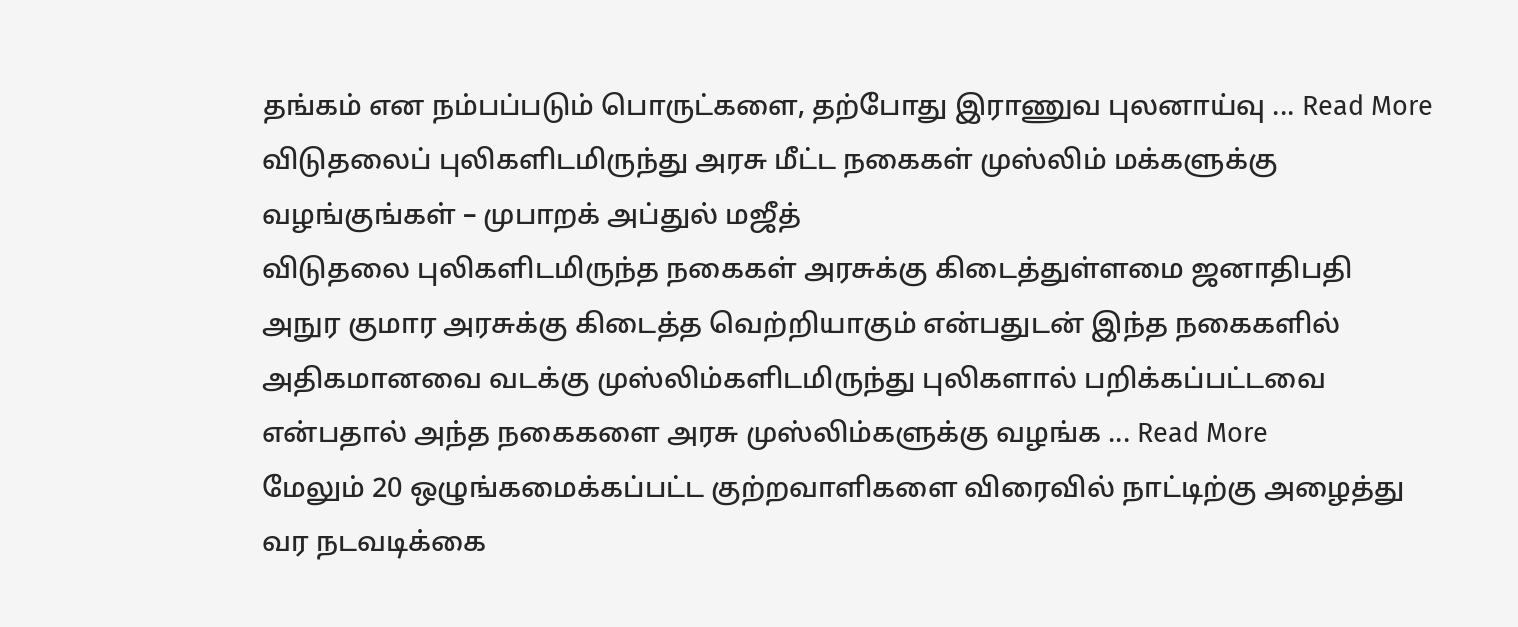தங்கம் என நம்பப்படும் பொருட்களை, தற்போது இராணுவ புலனாய்வு ... Read More
விடுதலைப் புலிகளிடமிருந்து அரசு மீட்ட நகைகள் முஸ்லிம் மக்களுக்கு வழங்குங்கள் – முபாறக் அப்துல் மஜீத்
விடுதலை புலிகளிடமிருந்த நகைகள் அரசுக்கு கிடைத்துள்ளமை ஜனாதிபதி அநுர குமார அரசுக்கு கிடைத்த வெற்றியாகும் என்பதுடன் இந்த நகைகளில் அதிகமானவை வடக்கு முஸ்லிம்களிடமிருந்து புலிகளால் பறிக்கப்பட்டவை என்பதால் அந்த நகைகளை அரசு முஸ்லிம்களுக்கு வழங்க ... Read More
மேலும் 20 ஒழுங்கமைக்கப்பட்ட குற்றவாளிகளை விரைவில் நாட்டிற்கு அழைத்து வர நடவடிக்கை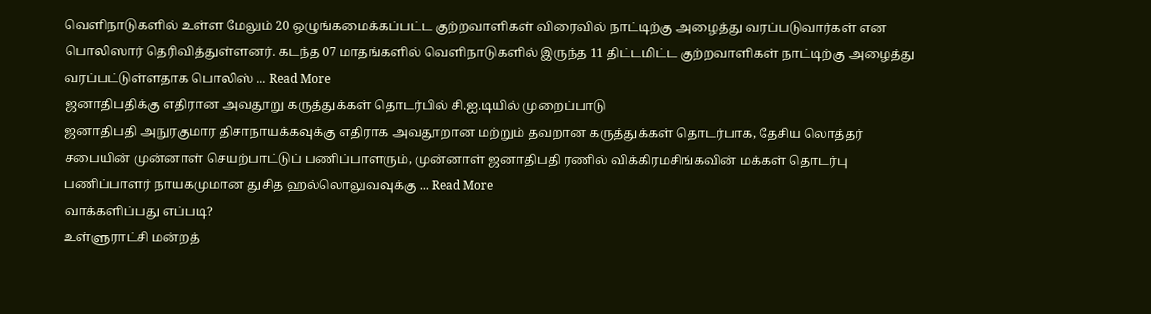வெளிநாடுகளில் உள்ள மேலும் 20 ஒழுங்கமைக்கப்பட்ட குற்றவாளிகள் விரைவில் நாட்டிற்கு அழைத்து வரப்படுவார்கள் என பொலிஸார் தெரிவித்துள்ளனர். கடந்த 07 மாதங்களில் வெளிநாடுகளில் இருந்த 11 திட்டமிட்ட குற்றவாளிகள் நாட்டிற்கு அழைத்து வரப்பட்டுள்ளதாக பொலிஸ் ... Read More
ஜனாதிபதிக்கு எதிரான அவதூறு கருத்துக்கள் தொடர்பில் சி.ஐ.டியில் முறைப்பாடு
ஜனாதிபதி அநுரகுமார திசாநாயக்கவுக்கு எதிராக அவதூறான மற்றும் தவறான கருத்துக்கள் தொடர்பாக, தேசிய லொத்தர் சபையின் முன்னாள் செயற்பாட்டுப் பணிப்பாளரும், முன்னாள் ஜனாதிபதி ரணில் விக்கிரமசிங்கவின் மக்கள் தொடர்பு பணிப்பாளர் நாயகமுமான துசித ஹல்லொலுவவுக்கு ... Read More
வாக்களிப்பது எப்படி?
உள்ளுராட்சி மன்றத்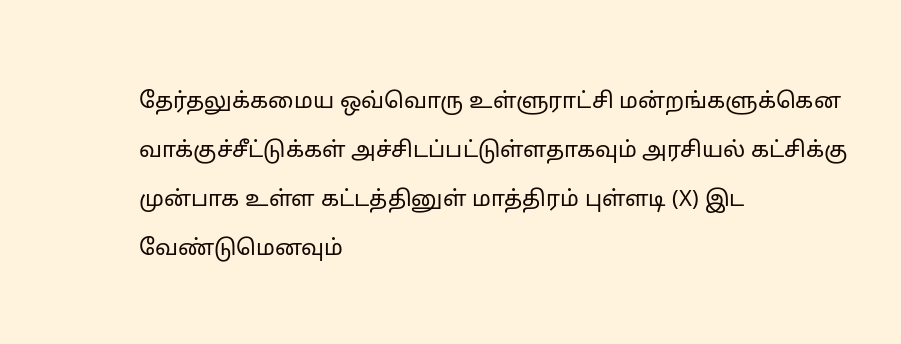தேர்தலுக்கமைய ஒவ்வொரு உள்ளுராட்சி மன்றங்களுக்கென வாக்குச்சீட்டுக்கள் அச்சிடப்பட்டுள்ளதாகவும் அரசியல் கட்சிக்கு முன்பாக உள்ள கட்டத்தினுள் மாத்திரம் புள்ளடி (X) இட வேண்டுமெனவும்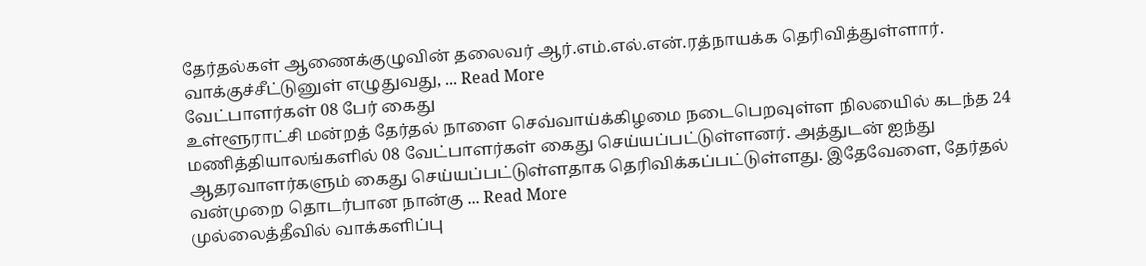தேர்தல்கள் ஆணைக்குழுவின் தலைவர் ஆர்.எம்.எல்.என்.ரத்நாயக்க தெரிவித்துள்ளார். வாக்குச்சீட்டுனுள் எழுதுவது, ... Read More
வேட்பாளர்கள் 08 பேர் கைது
உள்ளூராட்சி மன்றத் தேர்தல் நாளை செவ்வாய்க்கிழமை நடைபெறவுள்ள நிலயைில் கடந்த 24 மணித்தியாலங்களில் 08 வேட்பாளர்கள் கைது செய்யப்பட்டுள்ளனர். அத்துடன் ஐந்து ஆதரவாளர்களும் கைது செய்யப்பட்டுள்ளதாக தெரிவிக்கப்பட்டுள்ளது. இதேவேளை, தேர்தல் வன்முறை தொடர்பான நான்கு ... Read More
முல்லைத்தீவில் வாக்களிப்பு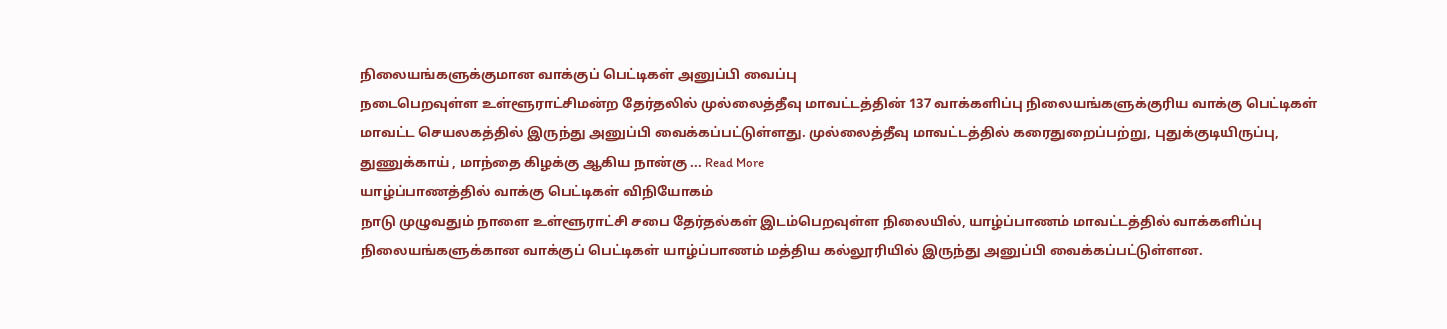நிலையங்களுக்குமான வாக்குப் பெட்டிகள் அனுப்பி வைப்பு
நடைபெறவுள்ள உள்ளூராட்சிமன்ற தேர்தலில் முல்லைத்தீவு மாவட்டத்தின் 137 வாக்களிப்பு நிலையங்களுக்குரிய வாக்கு பெட்டிகள் மாவட்ட செயலகத்தில் இருந்து அனுப்பி வைக்கப்பட்டுள்ளது. முல்லைத்தீவு மாவட்டத்தில் கரைதுறைப்பற்று, புதுக்குடியிருப்பு, துணுக்காய் , மாந்தை கிழக்கு ஆகிய நான்கு ... Read More
யாழ்ப்பாணத்தில் வாக்கு பெட்டிகள் விநியோகம்
நாடு முழுவதும் நாளை உள்ளூராட்சி சபை தேர்தல்கள் இடம்பெறவுள்ள நிலையில், யாழ்ப்பாணம் மாவட்டத்தில் வாக்களிப்பு நிலையங்களுக்கான வாக்குப் பெட்டிகள் யாழ்ப்பாணம் மத்திய கல்லூரியில் இருந்து அனுப்பி வைக்கப்பட்டுள்ளன.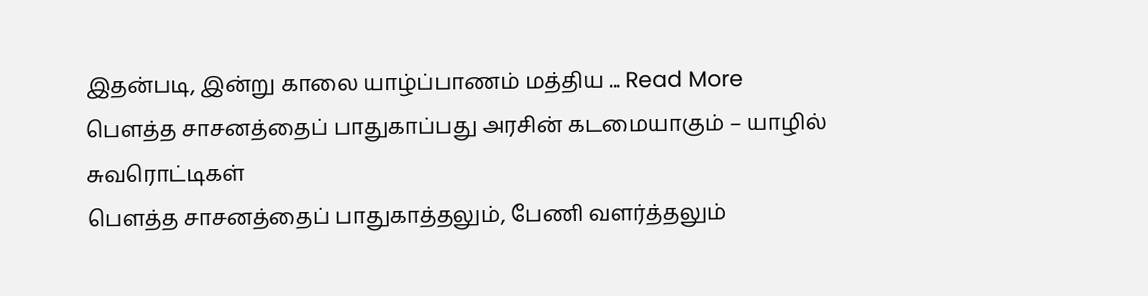இதன்படி, இன்று காலை யாழ்ப்பாணம் மத்திய ... Read More
பெளத்த சாசனத்தைப் பாதுகாப்பது அரசின் கடமையாகும் – யாழில் சுவரொட்டிகள்
பெளத்த சாசனத்தைப் பாதுகாத்தலும், பேணி வளர்த்தலும்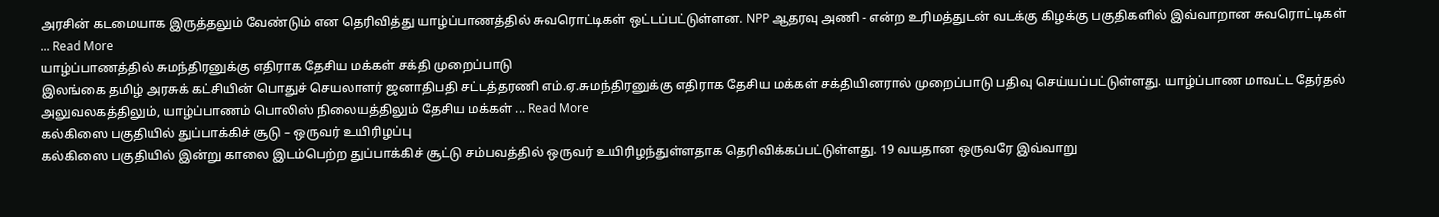அரசின் கடமையாக இருத்தலும் வேண்டும் என தெரிவித்து யாழ்ப்பாணத்தில் சுவரொட்டிகள் ஒட்டப்பட்டுள்ளன. NPP ஆதரவு அணி - என்ற உரிமத்துடன் வடக்கு கிழக்கு பகுதிகளில் இவ்வாறான சுவரொட்டிகள் ... Read More
யாழ்ப்பாணத்தில் சுமந்திரனுக்கு எதிராக தேசிய மக்கள் சக்தி முறைப்பாடு
இலங்கை தமிழ் அரசுக் கட்சியின் பொதுச் செயலாளர் ஜனாதிபதி சட்டத்தரணி எம்.ஏ.சுமந்திரனுக்கு எதிராக தேசிய மக்கள் சக்தியினரால் முறைப்பாடு பதிவு செய்யப்பட்டுள்ளது. யாழ்ப்பாண மாவட்ட தேர்தல் அலுவலகத்திலும், யாழ்ப்பாணம் பொலிஸ் நிலையத்திலும் தேசிய மக்கள் ... Read More
கல்கிஸை பகுதியில் துப்பாக்கிச் சூடு – ஒருவர் உயிரிழப்பு
கல்கிஸை பகுதியில் இன்று காலை இடம்பெற்ற துப்பாக்கிச் சூட்டு சம்பவத்தில் ஒருவர் உயிரிழந்துள்ளதாக தெரிவிக்கப்பட்டுள்ளது. 19 வயதான ஒருவரே இவ்வாறு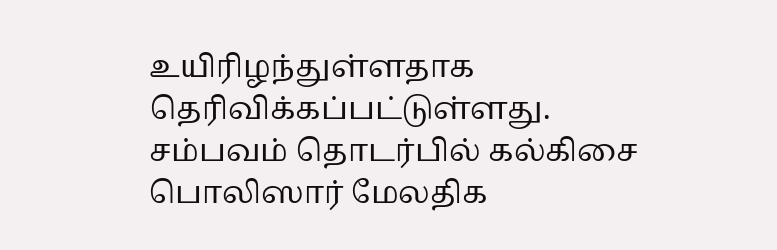உயிரிழந்துள்ளதாக தெரிவிக்கப்பட்டுள்ளது. சம்பவம் தொடர்பில் கல்கிசை பொலிஸார் மேலதிக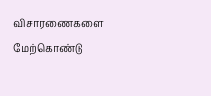விசாரணைகளை மேற்கொண்டு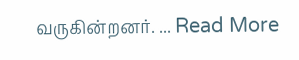வருகின்றனர். ... Read More